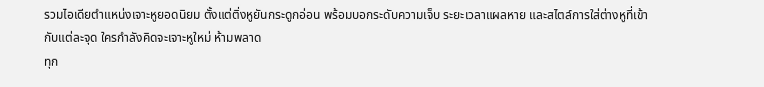รวมไอเดียตำแหน่งเจาะหูยอดนิยม ตั้งแต่ติ่งหูยันกระดูกอ่อน พร้อมบอกระดับความเจ็บ ระยะเวลาแผลหาย และสไตล์การใส่ต่างหูที่เข้ากับแต่ละจุด ใครกำลังคิดจะเจาะหูใหม่ ห้ามพลาด
ทุก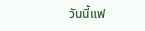วันนี้แฟ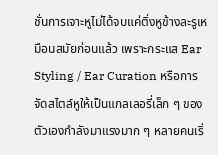ชั่นการเจาะหูไม่ได้จบแค่ติ่งหูข้างละรูเหมือนสมัยก่อนแล้ว เพราะกระแส Ear Styling / Ear Curation หรือการจัดสไตล์หูให้เป็นแกลเลอรี่เล็ก ๆ ของตัวเองกำลังมาแรงมาก ๆ หลายคนเริ่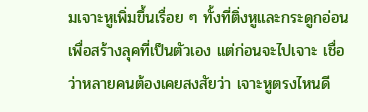มเจาะหูเพิ่มขึ้นเรื่อย ๆ ทั้งที่ติ่งหูและกระดูกอ่อน เพื่อสร้างลุคที่เป็นตัวเอง แต่ก่อนจะไปเจาะ เชื่อว่าหลายคนต้องเคยสงสัยว่า เจาะหูตรงไหนดี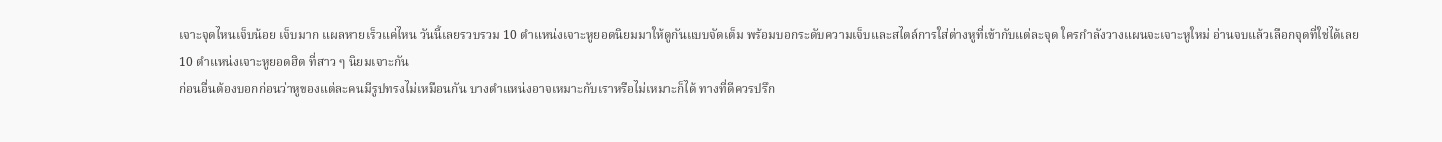เจาะจุดไหนเจ็บน้อย เจ็บมาก แผลหายเร็วแค่ไหน วันนี้เลยรวบรวม 10 ตำแหน่งเจาะหูยอดนิยมมาให้ดูกันแบบจัดเต็ม พร้อมบอกระดับความเจ็บและสไตล์การใส่ต่างหูที่เข้ากับแต่ละจุด ใครกำลังวางแผนจะเจาะหูใหม่ อ่านจบแล้วเลือกจุดที่ใช่ได้เลย
10 ตำแหน่งเจาะหูยอดฮิต ที่สาว ๆ นิยมเจาะกัน
ก่อนอื่นต้องบอกก่อนว่าหูของแต่ละคนมีรูปทรงไม่เหมือนกัน บางตำแหน่งอาจเหมาะกับเราหรือไม่เหมาะก็ได้ ทางที่ดีควรปรึก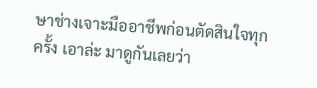ษาช่างเจาะมืออาชีพก่อนตัดสินใจทุกครั้ง เอาล่ะ มาดูกันเลยว่า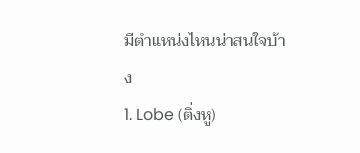มีตำแหน่งไหนน่าสนใจบ้าง
1. Lobe (ติ่งหู)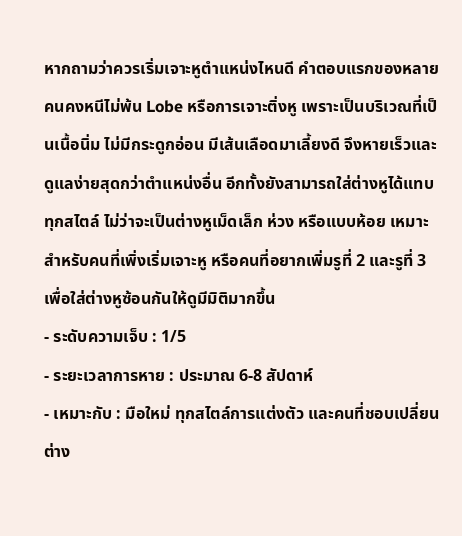หากถามว่าควรเริ่มเจาะหูตำแหน่งไหนดี คำตอบแรกของหลายคนคงหนีไม่พ้น Lobe หรือการเจาะติ่งหู เพราะเป็นบริเวณที่เป็นเนื้อนิ่ม ไม่มีกระดูกอ่อน มีเส้นเลือดมาเลี้ยงดี จึงหายเร็วและดูแลง่ายสุดกว่าตำแหน่งอื่น อีกทั้งยังสามารถใส่ต่างหูได้แทบทุกสไตล์ ไม่ว่าจะเป็นต่างหูเม็ดเล็ก ห่วง หรือแบบห้อย เหมาะสำหรับคนที่เพิ่งเริ่มเจาะหู หรือคนที่อยากเพิ่มรูที่ 2 และรูที่ 3 เพื่อใส่ต่างหูซ้อนกันให้ดูมีมิติมากขึ้น
- ระดับความเจ็บ : 1/5
- ระยะเวลาการหาย : ประมาณ 6-8 สัปดาห์
- เหมาะกับ : มือใหม่ ทุกสไตล์การแต่งตัว และคนที่ชอบเปลี่ยนต่าง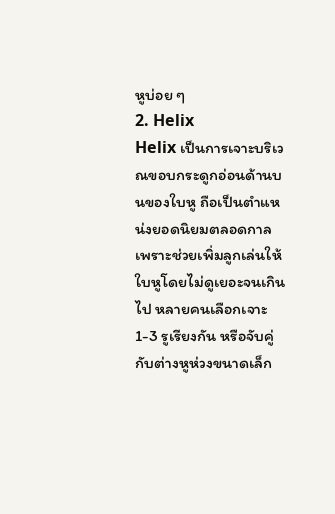หูบ่อย ๆ
2. Helix
Helix เป็นการเจาะบริเวณขอบกระดูกอ่อนด้านบนของใบหู ถือเป็นตำแหน่งยอดนิยมตลอดกาล เพราะช่วยเพิ่มลูกเล่นให้ใบหูโดยไม่ดูเยอะจนเกินไป หลายคนเลือกเจาะ 1-3 รูเรียงกัน หรือจับคู่กับต่างหูห่วงขนาดเล็ก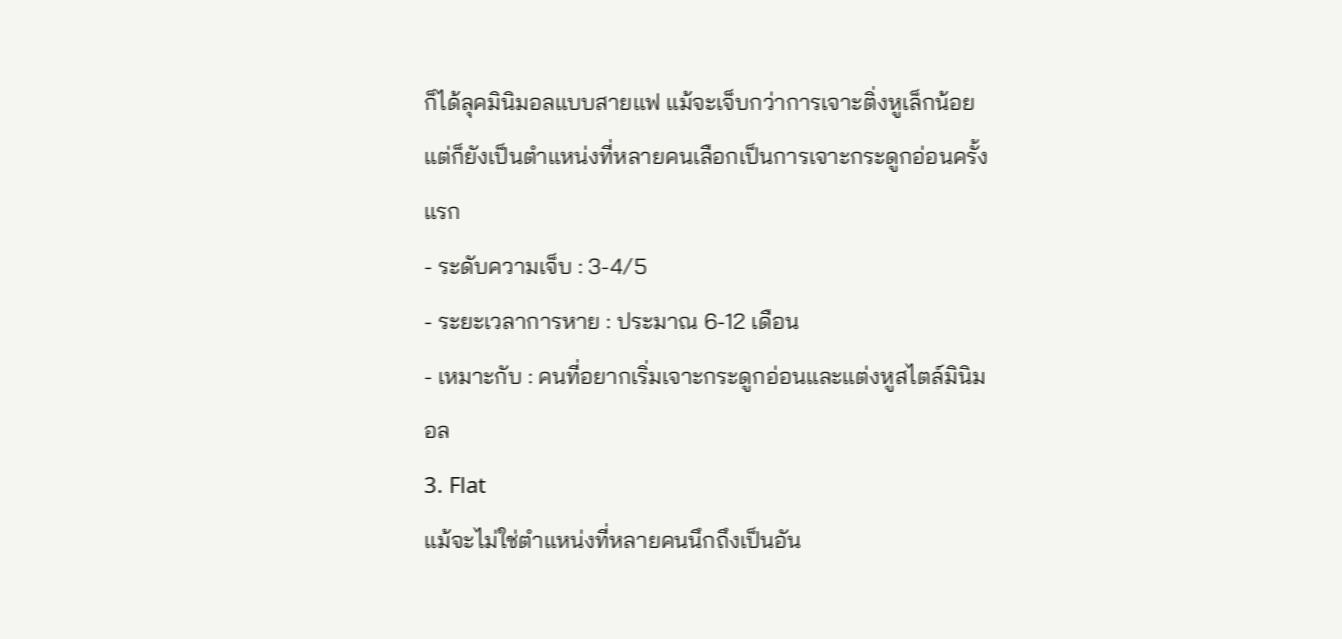ก็ได้ลุคมินิมอลแบบสายแฟ แม้จะเจ็บกว่าการเจาะติ่งหูเล็กน้อย แต่ก็ยังเป็นตำแหน่งที่หลายคนเลือกเป็นการเจาะกระดูกอ่อนครั้งแรก
- ระดับความเจ็บ : 3-4/5
- ระยะเวลาการหาย : ประมาณ 6-12 เดือน
- เหมาะกับ : คนที่อยากเริ่มเจาะกระดูกอ่อนและแต่งหูสไตล์มินิมอล
3. Flat
แม้จะไม่ใช่ตำแหน่งที่หลายคนนึกถึงเป็นอัน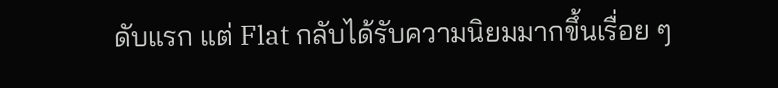ดับแรก แต่ Flat กลับได้รับความนิยมมากขึ้นเรื่อย ๆ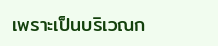เพราะเป็นบริเวณก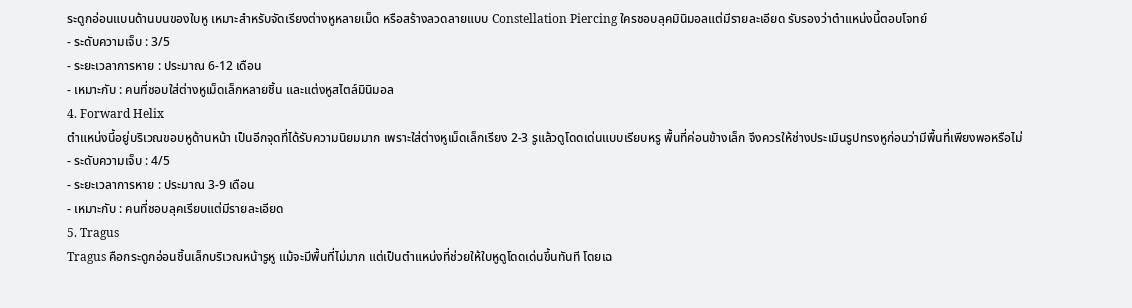ระดูกอ่อนแบนด้านบนของใบหู เหมาะสำหรับจัดเรียงต่างหูหลายเม็ด หรือสร้างลวดลายแบบ Constellation Piercing ใครชอบลุคมินิมอลแต่มีรายละเอียด รับรองว่าตำแหน่งนี้ตอบโจทย์
- ระดับความเจ็บ : 3/5
- ระยะเวลาการหาย : ประมาณ 6-12 เดือน
- เหมาะกับ : คนที่ชอบใส่ต่างหูเม็ดเล็กหลายชิ้น และแต่งหูสไตล์มินิมอล
4. Forward Helix
ตำแหน่งนี้อยู่บริเวณขอบหูด้านหน้า เป็นอีกจุดที่ได้รับความนิยมมาก เพราะใส่ต่างหูเม็ดเล็กเรียง 2-3 รูแล้วดูโดดเด่นแบบเรียบหรู พื้นที่ค่อนข้างเล็ก จึงควรให้ช่างประเมินรูปทรงหูก่อนว่ามีพื้นที่เพียงพอหรือไม่
- ระดับความเจ็บ : 4/5
- ระยะเวลาการหาย : ประมาณ 3-9 เดือน
- เหมาะกับ : คนที่ชอบลุคเรียบแต่มีรายละเอียด
5. Tragus
Tragus คือกระดูกอ่อนชิ้นเล็กบริเวณหน้ารูหู แม้จะมีพื้นที่ไม่มาก แต่เป็นตำแหน่งที่ช่วยให้ใบหูดูโดดเด่นขึ้นทันที โดยเฉ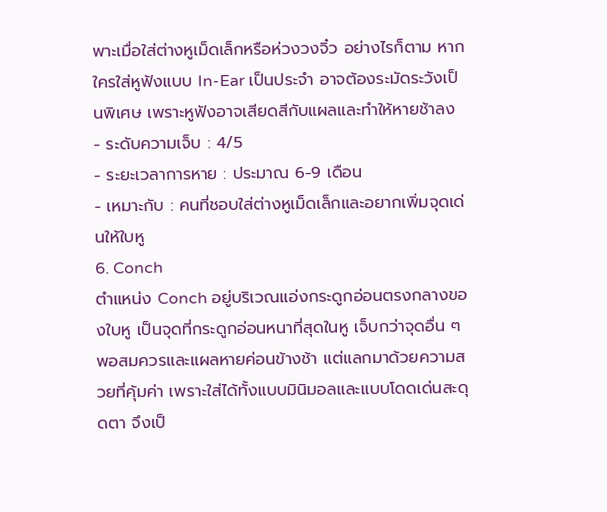พาะเมื่อใส่ต่างหูเม็ดเล็กหรือห่วงวงจิ๋ว อย่างไรก็ตาม หากใครใส่หูฟังแบบ In-Ear เป็นประจำ อาจต้องระมัดระวังเป็นพิเศษ เพราะหูฟังอาจเสียดสีกับแผลและทำให้หายช้าลง
- ระดับความเจ็บ : 4/5
- ระยะเวลาการหาย : ประมาณ 6-9 เดือน
- เหมาะกับ : คนที่ชอบใส่ต่างหูเม็ดเล็กและอยากเพิ่มจุดเด่นให้ใบหู
6. Conch
ตำแหน่ง Conch อยู่บริเวณแอ่งกระดูกอ่อนตรงกลางของใบหู เป็นจุดที่กระดูกอ่อนหนาที่สุดในหู เจ็บกว่าจุดอื่น ๆ พอสมควรและแผลหายค่อนข้างช้า แต่แลกมาด้วยความสวยที่คุ้มค่า เพราะใส่ได้ทั้งแบบมินิมอลและแบบโดดเด่นสะดุดตา จึงเป็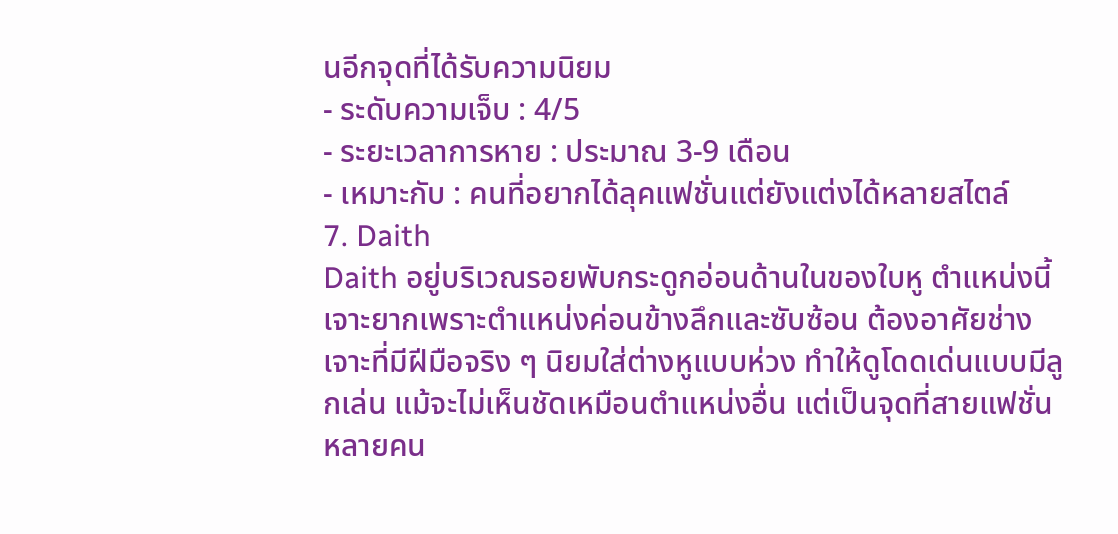นอีกจุดที่ได้รับความนิยม
- ระดับความเจ็บ : 4/5
- ระยะเวลาการหาย : ประมาณ 3-9 เดือน
- เหมาะกับ : คนที่อยากได้ลุคแฟชั่นแต่ยังแต่งได้หลายสไตล์
7. Daith
Daith อยู่บริเวณรอยพับกระดูกอ่อนด้านในของใบหู ตำแหน่งนี้เจาะยากเพราะตำแหน่งค่อนข้างลึกและซับซ้อน ต้องอาศัยช่างเจาะที่มีฝีมือจริง ๆ นิยมใส่ต่างหูแบบห่วง ทำให้ดูโดดเด่นแบบมีลูกเล่น แม้จะไม่เห็นชัดเหมือนตำแหน่งอื่น แต่เป็นจุดที่สายแฟชั่นหลายคน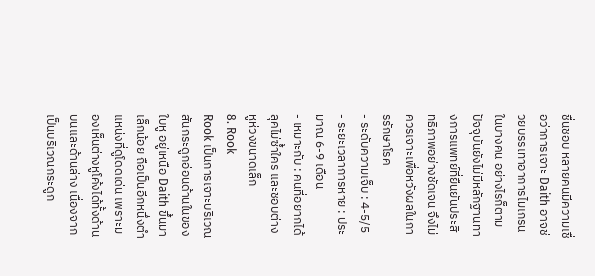ชื่นชอบ หลายคนมีความเชื่อว่าการเจาะ Daith อาจช่วยบรรเทาอาการไมเกรนในบางคน อย่างไรก็ตาม ปัจจุบันยังไม่มีหลักฐานทางการแพทย์ที่ยืนยันประสิทธิภาพอย่างชัดเจน จึงไม่ควรเจาะเพื่อหวังผลในการรักษาโรค
- ระดับความเจ็บ : 4-5/5
- ระยะเวลาการหาย : ประมาณ 6-9 เดือน
- เหมาะกับ : คนที่อยากได้ลุคไม่ซ้ำใคร และชอบต่างหูห่วงขนาดเล็ก
8. Rook
Rook เป็นการเจาะบริเวณสันกระดูกอ่อนด้านในของใบหู อยู่เหนือ Daith ขึ้นมาเล็กน้อย ถือเป็นอีกหนึ่งตำแหน่งที่ดูโดดเด่น เพราะมองเห็นต่างหูโค้งได้ทั้งด้านบนและด้านล่าง เนื่องจากเป็นบริเวณกระดูก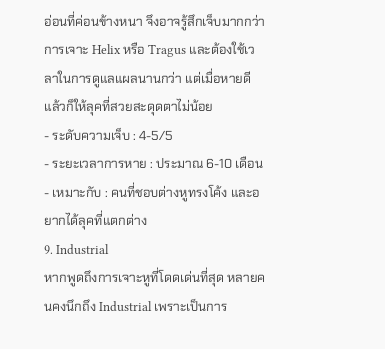อ่อนที่ค่อนข้างหนา จึงอาจรู้สึกเจ็บมากกว่าการเจาะ Helix หรือ Tragus และต้องใช้เวลาในการดูแลแผลนานกว่า แต่เมื่อหายดีแล้วก็ให้ลุคที่สวยสะดุดตาไม่น้อย
- ระดับความเจ็บ : 4-5/5
- ระยะเวลาการหาย : ประมาณ 6-10 เดือน
- เหมาะกับ : คนที่ชอบต่างหูทรงโค้ง และอยากได้ลุคที่แตกต่าง
9. Industrial
หากพูดถึงการเจาะหูที่โดดเด่นที่สุด หลายคนคงนึกถึง Industrial เพราะเป็นการ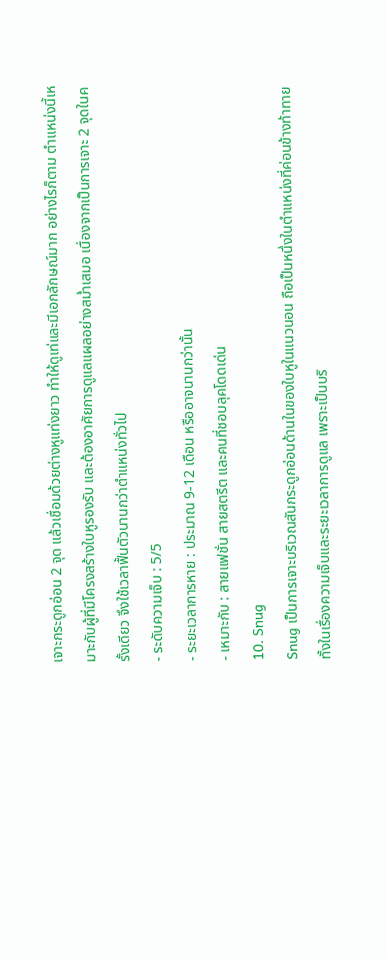เจาะกระดูกอ่อน 2 จุด แล้วเชื่อมด้วยต่างหูแท่งยาว ทำให้ดูเท่และมีเอกลักษณ์มาก อย่างไรก็ตาม ตำแหน่งนี้เหมาะกับผู้ที่มีโครงสร้างใบหูรองรับ และต้องอาศัยการดูแลแผลอย่างสม่ำเสมอ เนื่องจากเป็นการเจาะ 2 จุดในครั้งเดียว จึงใช้เวลาฟื้นตัวนานกว่าตำแหน่งทั่วไป
- ระดับความเจ็บ : 5/5
- ระยะเวลาการหาย : ประมาณ 9-12 เดือน หรืออาจนานกว่านั้น
- เหมาะกับ : สายแฟชั่น สายสตรีต และคนที่ชอบลุคโดดเด่น
10. Snug
Snug เป็นการเจาะบริเวณสันกระดูกอ่อนด้านในของใบหูในแนวนอน ถือเป็นหนึ่งในตำแหน่งที่ค่อนข้างท้าทาย ทั้งในเรื่องความเจ็บและระยะเวลาการดูแล เพราะเป็นบริ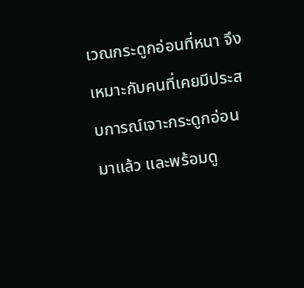เวณกระดูกอ่อนที่หนา จึงเหมาะกับคนที่เคยมีประสบการณ์เจาะกระดูกอ่อนมาแล้ว และพร้อมดู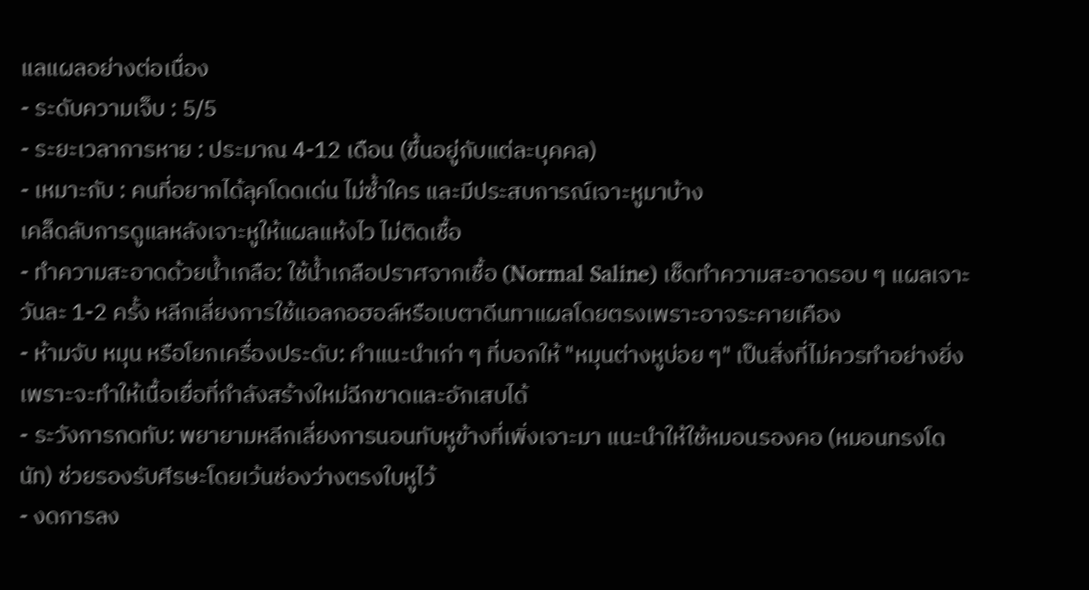แลแผลอย่างต่อเนื่อง
- ระดับความเจ็บ : 5/5
- ระยะเวลาการหาย : ประมาณ 4-12 เดือน (ขึ้นอยู่กับแต่ละบุคคล)
- เหมาะกับ : คนที่อยากได้ลุคโดดเด่น ไม่ซ้ำใคร และมีประสบการณ์เจาะหูมาบ้าง
เคล็ดลับการดูแลหลังเจาะหูให้แผลแห้งไว ไม่ติดเชื้อ
- ทำความสะอาดด้วยน้ำเกลือ: ใช้น้ำเกลือปราศจากเชื้อ (Normal Saline) เช็ดทำความสะอาดรอบ ๆ แผลเจาะวันละ 1-2 ครั้ง หลีกเลี่ยงการใช้แอลกอฮอล์หรือเบตาดีนทาแผลโดยตรงเพราะอาจระคายเคือง
- ห้ามจับ หมุน หรือโยกเครื่องประดับ: คำแนะนำเก่า ๆ ที่บอกให้ "หมุนต่างหูบ่อย ๆ" เป็นสิ่งที่ไม่ควรทำอย่างยิ่ง เพราะจะทำให้เนื้อเยื่อที่กำลังสร้างใหม่ฉีกขาดและอักเสบได้
- ระวังการกดทับ: พยายามหลีกเลี่ยงการนอนทับหูข้างที่เพิ่งเจาะมา แนะนำให้ใช้หมอนรองคอ (หมอนทรงโดนัท) ช่วยรองรับศีรษะโดยเว้นช่องว่างตรงใบหูไว้
- งดการลง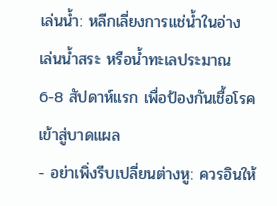เล่นน้ำ: หลีกเลี่ยงการแช่น้ำในอ่าง เล่นน้ำสระ หรือน้ำทะเลประมาณ 6-8 สัปดาห์แรก เพื่อป้องกันเชื้อโรคเข้าสู่บาดแผล
- อย่าเพิ่งรีบเปลี่ยนต่างหู: ควรอินให้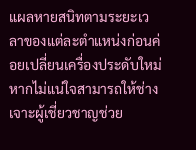แผลหายสนิทตามระยะเวลาของแต่ละตำแหน่งก่อนค่อยเปลี่ยนเครื่องประดับใหม่ หากไม่แน่ใจสามารถให้ช่างเจาะผู้เชี่ยวชาญช่วย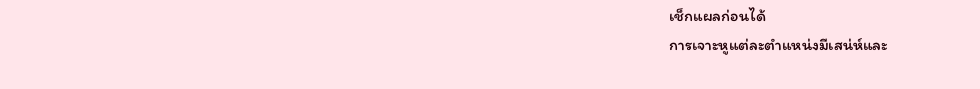เช็กแผลก่อนได้
การเจาะหูแต่ละตำแหน่งมีเสน่ห์และ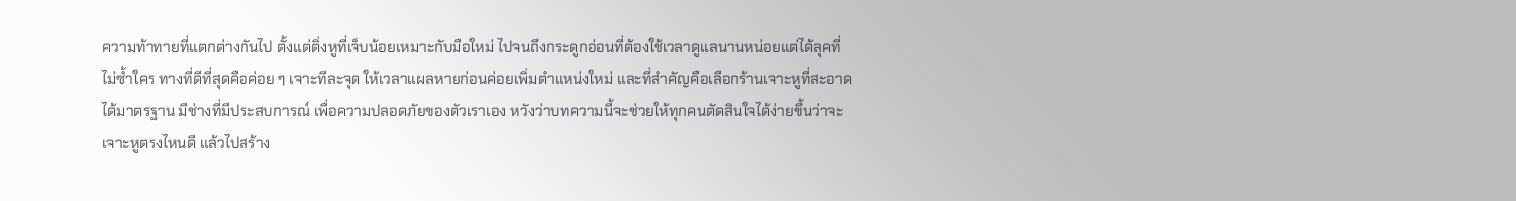ความท้าทายที่แตกต่างกันไป ตั้งแต่ติ่งหูที่เจ็บน้อยเหมาะกับมือใหม่ ไปจนถึงกระดูกอ่อนที่ต้องใช้เวลาดูแลนานหน่อยแต่ได้ลุคที่ไม่ซ้ำใคร ทางที่ดีที่สุดคือค่อย ๆ เจาะทีละจุด ให้เวลาแผลหายก่อนค่อยเพิ่มตำแหน่งใหม่ และที่สำคัญคือเลือกร้านเจาะหูที่สะอาดได้มาตรฐาน มีช่างที่มีประสบการณ์ เพื่อความปลอดภัยของตัวเราเอง หวังว่าบทความนี้จะช่วยให้ทุกคนตัดสินใจได้ง่ายขึ้นว่าจะเจาะหูตรงไหนดี แล้วไปสร้าง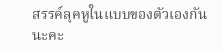สรรค์ลุคหูในแบบของตัวเองกันนะคะ